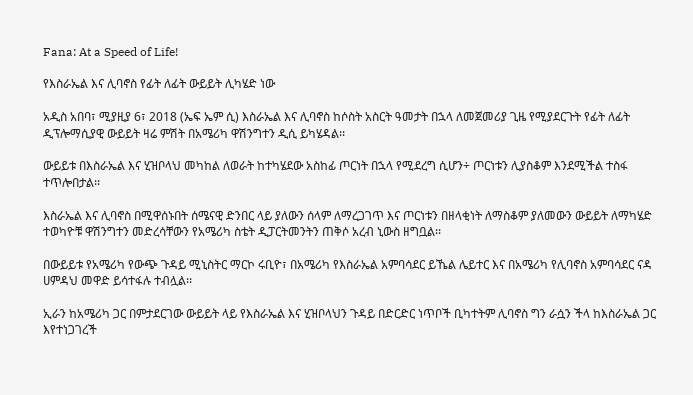Fana: At a Speed of Life!

የእስራኤል እና ሊባኖስ የፊት ለፊት ውይይት ሊካሄድ ነው

አዲስ አበባ፣ ሚያዚያ 6፣ 2018 (ኤፍ ኤም ሲ) እስራኤል እና ሊባኖስ ከሶስት አስርት ዓመታት በኋላ ለመጀመሪያ ጊዜ የሚያደርጉት የፊት ለፊት ዲፕሎማሲያዊ ውይይት ዛሬ ምሽት በአሜሪካ ዋሽንግተን ዲሲ ይካሄዳል፡፡

ውይይቱ በእስራኤል እና ሂዝቦላህ መካከል ለወራት ከተካሄደው አስከፊ ጦርነት በኋላ የሚደረግ ሲሆን÷ ጦርነቱን ሊያስቆም እንደሚችል ተስፋ ተጥሎበታል፡፡

እስራኤል እና ሊባኖስ በሚዋሰኑበት ሰሜናዊ ድንበር ላይ ያለውን ሰላም ለማረጋገጥ እና ጦርነቱን በዘላቂነት ለማስቆም ያለመውን ውይይት ለማካሄድ ተወካዮቹ ዋሽንግተን መድረሳቸውን የአሜሪካ ስቴት ዲፓርትመንትን ጠቅሶ አረብ ኒውስ ዘግቧል፡፡

በውይይቱ የአሜሪካ የውጭ ጉዳይ ሚኒስትር ማርኮ ሩቢዮ፣ በአሜሪካ የእስራኤል አምባሳደር ይኼል ሌይተር እና በአሜሪካ የሊባኖስ አምባሳደር ናዳ ሀምዳህ መዋድ ይሳተፋሉ ተብሏል፡፡

ኢራን ከአሜሪካ ጋር በምታደርገው ውይይት ላይ የእስራኤል እና ሂዝቦላህን ጉዳይ በድርድር ነጥቦች ቢካተትም ሊባኖስ ግን ራሷን ችላ ከእስራኤል ጋር እየተነጋገረች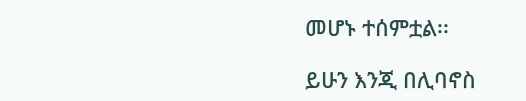መሆኑ ተሰምቷል፡፡

ይሁን እንጂ በሊባኖስ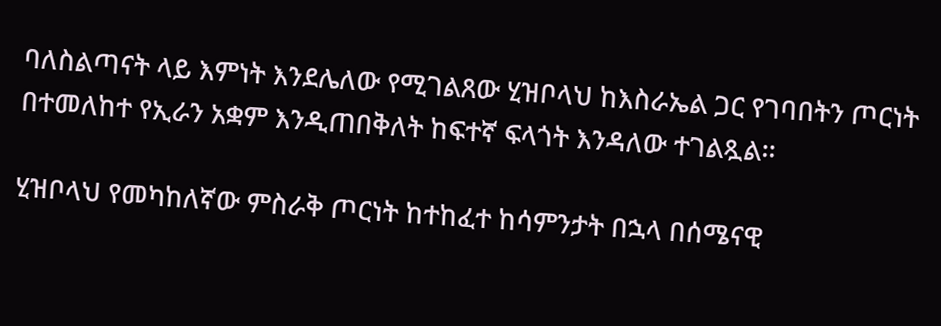ባለስልጣናት ላይ እምነት እንደሌለው የሚገልጸው ሂዝቦላህ ከእስራኤል ጋር የገባበትን ጦርነት በተመለከተ የኢራን አቋም እንዲጠበቅለት ከፍተኛ ፍላጎት እንዳለው ተገልጿል፡፡

ሂዝቦላህ የመካከለኛው ምስራቅ ጦርነት ከተከፈተ ከሳምንታት በኋላ በሰሜናዊ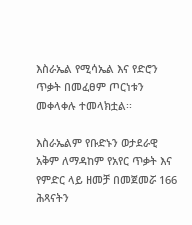እስራኤል የሚሳኤል እና የድሮን ጥቃት በመፈፀም ጦርነቱን መቀላቀሉ ተመላክቷል፡፡

እስራኤልም የቡድኑን ወታደራዊ አቅም ለማዳከም የአየር ጥቃት እና የምድር ላይ ዘመቻ በመጀመሯ 166 ሕጻናትን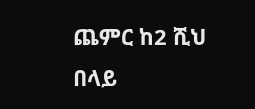ጨምር ከ2 ሺህ በላይ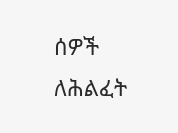ሰዎች ለሕልፈት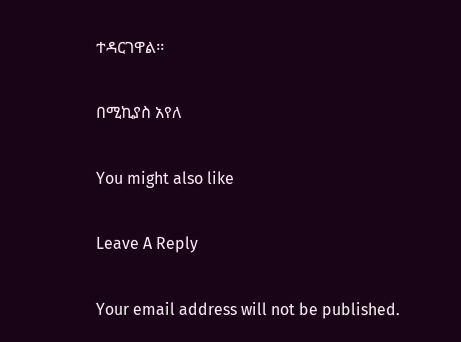ተዳርገዋል፡፡

በሚኪያስ አየለ

You might also like

Leave A Reply

Your email address will not be published.